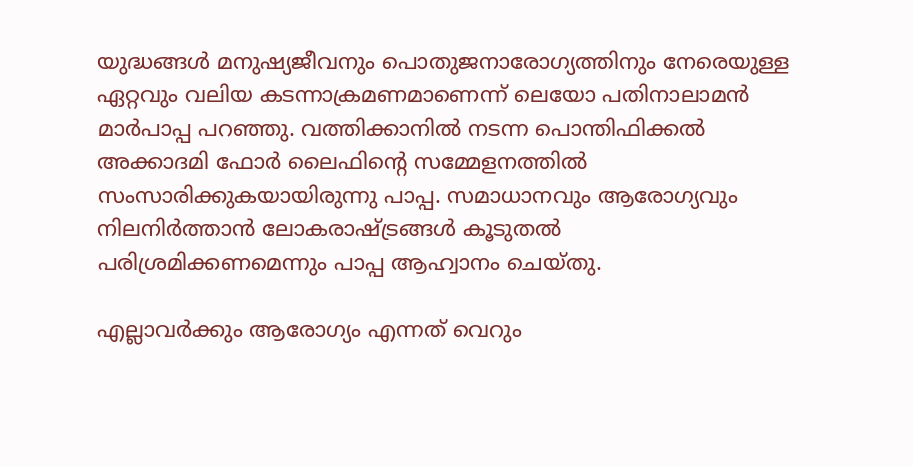യുദ്ധങ്ങൾ മനുഷ്യജീവനും പൊതുജനാരോഗ്യത്തിനും നേരെയുള്ള ഏറ്റവും വലിയ കടന്നാക്രമണമാണെന്ന് ലെയോ പതിനാലാമൻ മാർപാപ്പ പറഞ്ഞു. വത്തിക്കാനിൽ നടന്ന പൊന്തിഫിക്കൽ അക്കാദമി ഫോർ ലൈഫിന്റെ സമ്മേളനത്തിൽ സംസാരിക്കുകയായിരുന്നു പാപ്പ. സമാധാനവും ആരോഗ്യവും നിലനിർത്താൻ ലോകരാഷ്ട്രങ്ങൾ കൂടുതൽ പരിശ്രമിക്കണമെന്നും പാപ്പ ആഹ്വാനം ചെയ്തു.

എല്ലാവർക്കും ആരോഗ്യം എന്നത് വെറും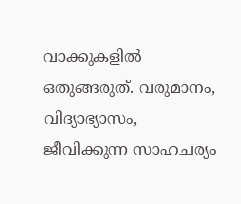വാക്കുകളിൽ ഒതുങ്ങരുത്. വരുമാനം, വിദ്യാഭ്യാസം, ജീവിക്കുന്ന സാഹചര്യം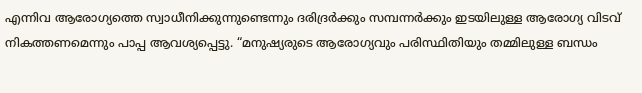എന്നിവ ആരോഗ്യത്തെ സ്വാധീനിക്കുന്നുണ്ടെന്നും ദരിദ്രർക്കും സമ്പന്നർക്കും ഇടയിലുള്ള ആരോഗ്യ വിടവ് നികത്തണമെന്നും പാപ്പ ആവശ്യപ്പെട്ടു. “മനുഷ്യരുടെ ആരോഗ്യവും പരിസ്ഥിതിയും തമ്മിലുള്ള ബന്ധം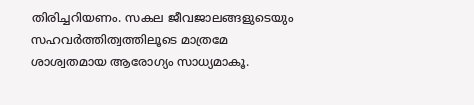തിരിച്ചറിയണം. സകല ജീവജാലങ്ങളുടെയും സഹവർത്തിത്വത്തിലൂടെ മാത്രമേ ശാശ്വതമായ ആരോഗ്യം സാധ്യമാകൂ.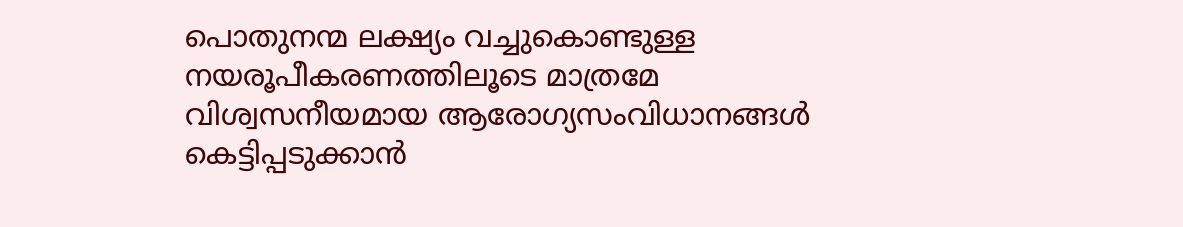പൊതുനന്മ ലക്ഷ്യം വച്ചുകൊണ്ടുള്ള നയരൂപീകരണത്തിലൂടെ മാത്രമേ വിശ്വസനീയമായ ആരോഗ്യസംവിധാനങ്ങൾ കെട്ടിപ്പടുക്കാൻ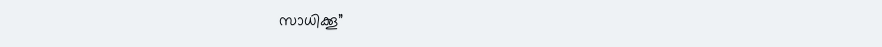സാധിക്കൂ”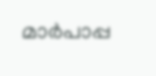മാർപാപ്പ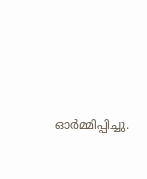ഓർമ്മിപ്പിച്ചു.